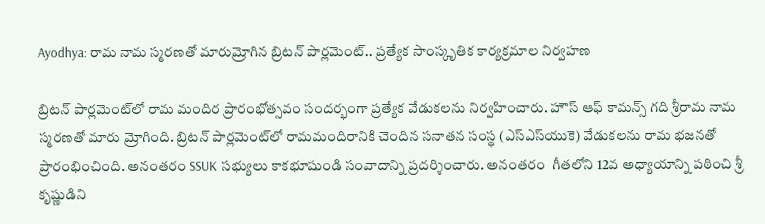Ayodhya: రామ నామ స్మరణతో మారుమ్రోగిన బ్రిటన్ పార్లమెంట్.. ప్రత్యేక సాంస్కృతిక కార్యక్రమాల నిర్వహణ

బ్రిటన్ పార్లమెంట్‌లో రామ మందిర ప్రారంభోత్సవం సందర్భంగా ప్రత్యేక వేడుకలను నిర్వహించారు. హౌస్ ఆఫ్ కామన్స్ గది శ్రీరామ నామ స్మరణతో మారు మ్రోగింది. బ్రిటన్ పార్లమెంట్‌లో రామమందిరానికి చెందిన సనాతన సంస్థ (ఎస్‌ఎస్‌యుకె) వేడుకలను రామ భజనతో  ప్రారంభించింది. అనంతరం SSUK సభ్యులు కాకభూషుండి సంవాదాన్ని ప్రదర్శించారు. అనంతరం  గీతలోని 12వ అధ్యాయాన్ని పఠించి శ్రీ కృష్ణుడిని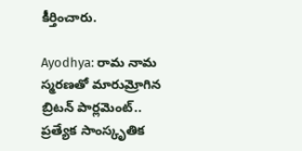కీర్తించారు.

Ayodhya: రామ నామ స్మరణతో మారుమ్రోగిన బ్రిటన్ పార్లమెంట్.. ప్రత్యేక సాంస్కృతిక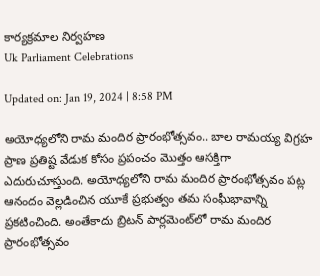కార్యక్రమాల నిర్వహణ
Uk Parliament Celebrations

Updated on: Jan 19, 2024 | 8:58 PM

అయోధ్యలోని రామ మందిర ప్రారంభోత్సవం.. బాల రామయ్య విగ్రహ ప్రాణ ప్రతిష్ట వేడుక కోసం ప్రపంచం మొత్తం ఆసక్తిగా ఎదురుచూస్తుంది. అయోధ్యలోని రామ మందిర ప్రారంభోత్సవం పట్ల ఆనందం వెల్లడించిన యూకే ప్రభుత్వం తమ సంఘీభావాన్ని ప్రకటించింది. అంతేకాదు బ్రిటన్ పార్లమెంట్‌లో రామ మందిర ప్రారంభోత్సవం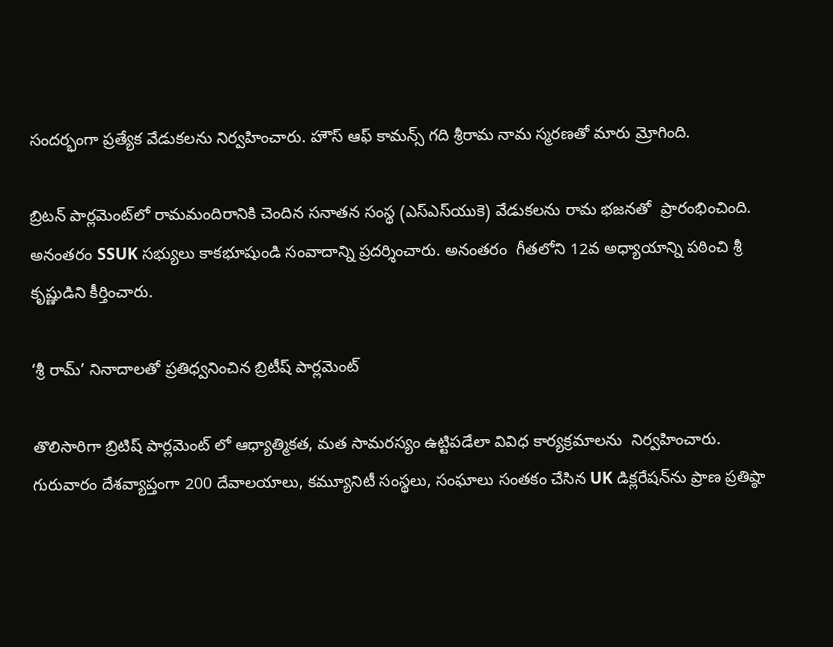సందర్భంగా ప్రత్యేక వేడుకలను నిర్వహించారు. హౌస్ ఆఫ్ కామన్స్ గది శ్రీరామ నామ స్మరణతో మారు మ్రోగింది.

బ్రిటన్ పార్లమెంట్‌లో రామమందిరానికి చెందిన సనాతన సంస్థ (ఎస్‌ఎస్‌యుకె) వేడుకలను రామ భజనతో  ప్రారంభించింది. అనంతరం SSUK సభ్యులు కాకభూషుండి సంవాదాన్ని ప్రదర్శించారు. అనంతరం  గీతలోని 12వ అధ్యాయాన్ని పఠించి శ్రీ కృష్ణుడిని కీర్తించారు.

‘శ్రీ రామ్’ నినాదాలతో ప్రతిధ్వనించిన బ్రిటీష్ పార్లమెంట్

తొలిసారిగా బ్రిటిష్ పార్లమెంట్ లో ఆధ్యాత్మికత, మత సామరస్యం ఉట్టిపడేలా వివిధ కార్యక్రమాలను  నిర్వహించారు. గురువారం దేశవ్యాప్తంగా 200 దేవాలయాలు, కమ్యూనిటీ సంస్థలు, సంఘాలు సంతకం చేసిన UK డిక్లరేషన్‌ను ప్రాణ ప్రతిష్ఠా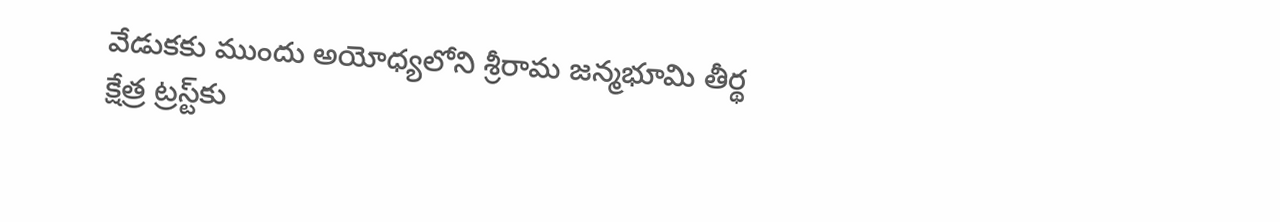వేడుకకు ముందు అయోధ్యలోని శ్రీరామ జన్మభూమి తీర్థ క్షేత్ర ట్రస్ట్‌కు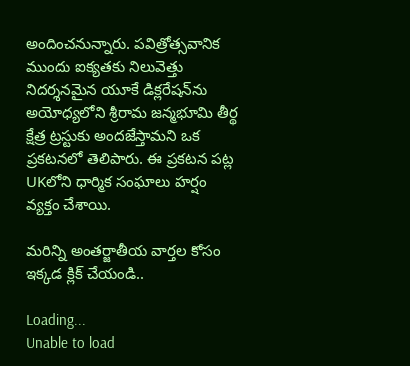అందించనున్నారు. పవిత్రోత్సవానిక ముందు ఐక్యతకు నిలువెత్తు నిదర్శనమైన యూకే డిక్లరేషన్‌ను అయోధ్యలోని శ్రీరామ జన్మభూమి తీర్థ క్షేత్ర ట్రస్టుకు అందజేస్తామని ఒక ప్రకటనలో తెలిపారు. ఈ ప్రకటన పట్ల UKలోని ధార్మిక సంఘాలు హర్షం వ్యక్తం చేశాయి.

మరిన్ని అంతర్జాతీయ వార్తల కోసం ఇక్కడ క్లిక్ చేయండి..

Loading...
Unable to load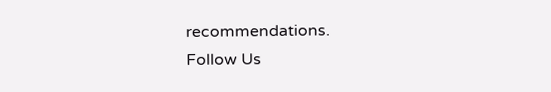recommendations.
Follow Us